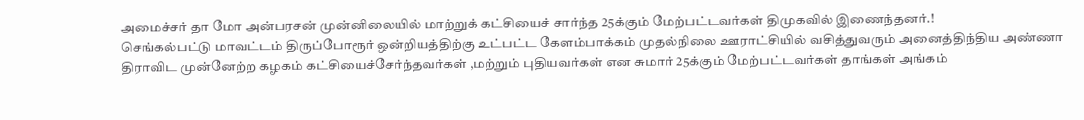அமைச்சர் தா மோ அன்பரசன் முன்னிலையில் மாற்றுக் கட்சியைச் சார்ந்த 25க்கும் மேற்பட்டவர்கள் திமுகவில் இணைந்தனர்.!
செங்கல்பட்டு மாவட்டம் திருப்போரூர் ஒன்றியத்திற்கு உட்பட்ட கேளம்பாக்கம் முதல்நிலை ஊராட்சியில் வசித்துவரும் அனைத்திந்திய அண்ணா திராவிட முன்னேற்ற கழகம் கட்சியைச்சேர்ந்தவர்கள் ,மற்றும் புதியவர்கள் என சுமார் 25க்கும் மேற்பட்டவர்கள் தாங்கள் அங்கம்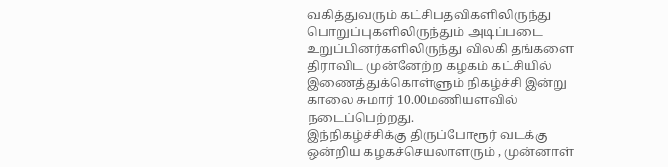வகித்துவரும் கட்சிபதவிகளிலிருந்து பொறுப்புகளிலிருந்தும் அடிப்படை உறுப்பினர்களிலிருந்து விலகி தங்களை திராவிட முன்னேற்ற கழகம் கட்சியில் இணைத்துக்கொள்ளும் நிகழ்ச்சி இன்று காலை சுமார் 10.00மணியளவில் நடைப்பெற்றது.
இந்நிகழ்ச்சிக்கு திருப்போரூர் வடக்கு ஒன்றிய கழகச்செயலாளரும் , முன்னாள்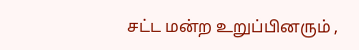சட்ட மன்ற உறுப்பினரும் ,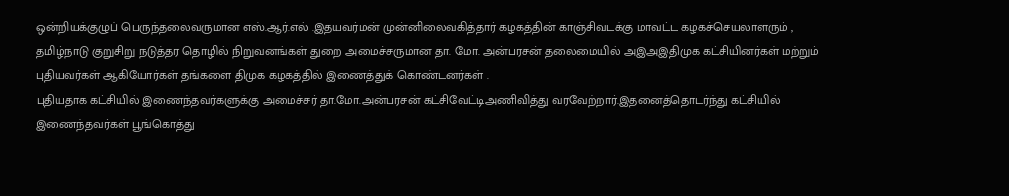ஒன்றியக்குழுப் பெருந்தலைவருமான எஸ்.ஆர்.எல் .இதயவர்மன் முன்னிலைவகித்தார் கழகத்தின் காஞ்சிவடக்கு மாவட்ட கழகச்செயலாளரும் , தமிழ்நாடு குறுசிறு நடுத்தர தொழில் நிறுவனங்கள் துறை அமைச்சருமான தா. மோ. அன்பரசன் தலைமையில் அஇஅஇதிமுக கட்சியினர்கள் மற்றும் புதியவர்கள் ஆகியோர்கள் தங்களை திமுக கழகத்தில் இணைத்துக் கொண்டனர்கள் .
புதியதாக கட்சியில் இணைந்தவர்களுக்கு அமைச்சர் தா.மோ.அன்பரசன் கட்சிவேட்டிஅணிவித்து வரவேற்றார்.இதனைத்தொடர்ந்து கட்சியில் இணைந்தவர்கள் பூங்கொத்து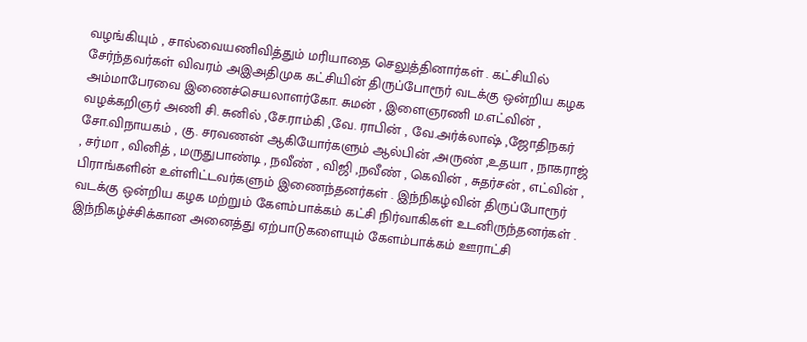வழங்கியும் , சால்வையணிவித்தும் மரியாதை செலுத்தினார்கள் . கட்சியில் சேர்ந்தவர்கள் விவரம் அஇஅதிமுக கட்சியின் திருப்போரூர் வடக்கு ஒன்றிய கழக அம்மாபேரவை இணைச்செயலாளர்கோ. சுமன் , இளைஞரணி ம.எட்வின் , வழக்கறிஞர் அணி சி. சுனில் ,சே.ராம்கி ,வே. ராபின் , வே.அர்க்லாஷ் ,ஜோதிநகர் சோ.விநாயகம் , கு. சரவணன் ஆகியோர்களும் ஆல்பின் ,அருண் ,உதயா , நாகராஜ் , சர்மா , வினித் , மருதுபாண்டி , நவீண் , விஜி ,நவீண் , கெவின் , சுதர்சன் , எட்வின் , பிராங்களின் உள்ளிட்டவர்களும் இணைந்தனர்கள் . இந்நிகழ்வின் திருப்போரூர் வடக்கு ஒன்றிய கழக மற்றும் கேளம்பாக்கம் கட்சி நிர்வாகிகள் உடனிருந்தனர்கள் .
இந்நிகழ்ச்சிக்கான அனைத்து ஏற்பாடுகளையும் கேளம்பாக்கம் ஊராட்சி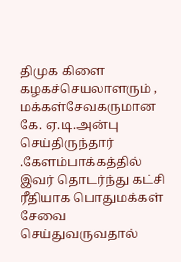திமுக கிளை கழகச்செயலாளரும் , மக்கள்சேவகருமான கே. ஏ.டி.அன்பு செய்திருந்தார் .கேளம்பாக்கத்தில் இவர் தொடர்ந்து கட்சி ரீதியாக பொதுமக்கள் சேவை செய்துவருவதால்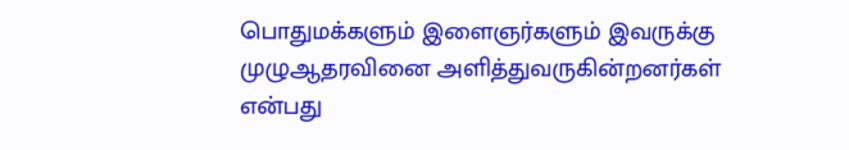பொதுமக்களும் இளைஞர்களும் இவருக்கு முழுஆதரவினை அளித்துவருகின்றனர்கள் என்பது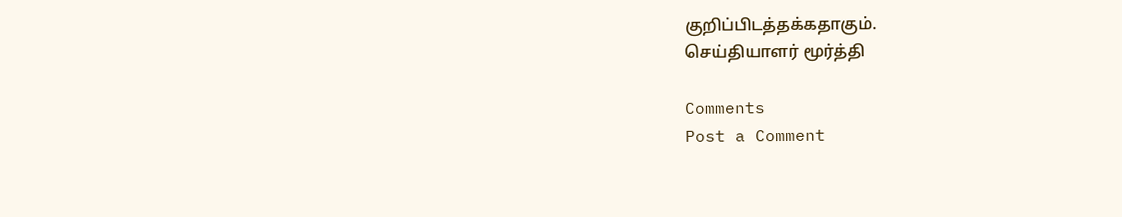குறிப்பிடத்தக்கதாகும்.
செய்தியாளர் மூர்த்தி

Comments
Post a Comment